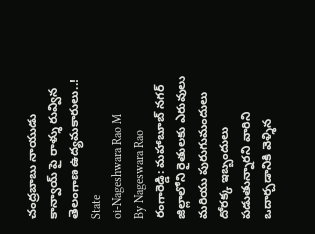చంద్రబాబు నాయుడు కాన్వాయ్ పై రాళ్శు రువ్విన తెలంగాణ ఉద్యమకారులు..!
State
oi-Nageshwara Rao M
By Nageswara Rao
రంగారెడ్డి: మహాబూబ్ నగర్ జిల్లాలోని రైతులకు ఎరువులు మరియు పురుగుమందులు దోరక్క ఇబ్బందులు పడుతున్నారని వారిని ఒదార్చడానికి వెళ్శిన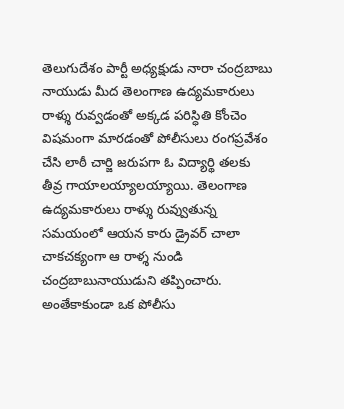తెలుగుదేశం పార్టీ అధ్యక్షుడు నారా చంద్రబాబు నాయుడు మీద తెలంగాణ ఉద్యమకారులు రాళ్శు రువ్వడంతో అక్కడ పరిస్ధితి కోంచెం విషమంగా మారడంతో పోలీసులు రంగప్రవేశం చేసి లాఠీ చార్జి జరుపగా ఓ విద్యార్థి తలకు తీవ్ర గాయాలయ్యాలయ్యాయి. తెలంగాణ ఉద్యమకారులు రాళ్శు రువ్వుతున్న సమయంలో ఆయన కారు డ్రైవర్ చాలా చాకచక్యంగా ఆ రాళ్శ నుండి చంద్రబాబునాయుడుని తప్పించారు. అంతేకాకుండా ఒక పోలీసు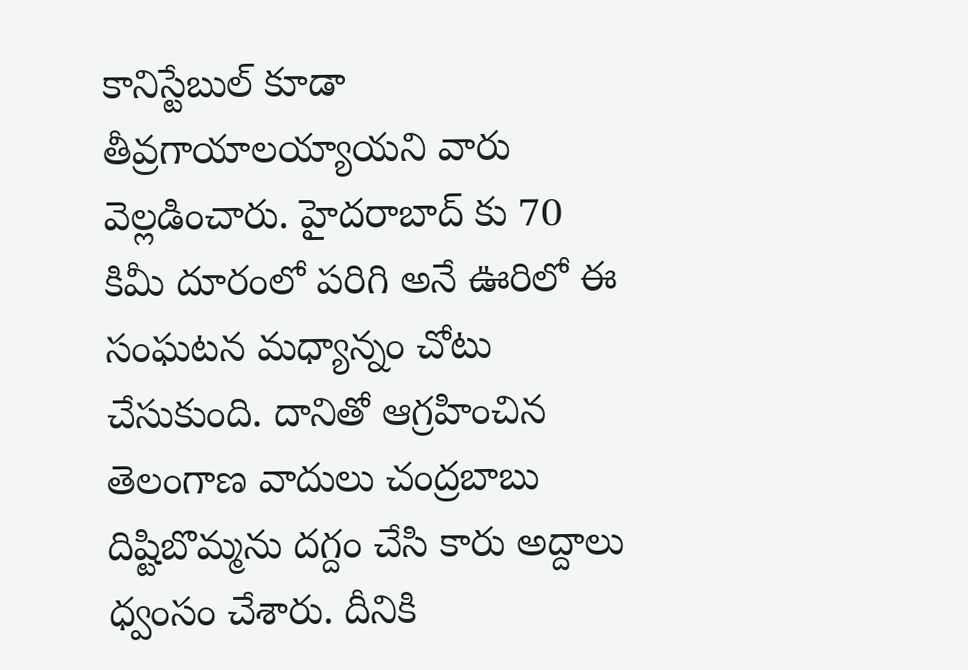కానిస్టేబుల్ కూడా తీవ్రగాయాలయ్యాయని వారు వెల్లడించారు. హైదరాబాద్ కు 70 కిమీ దూరంలో పరిగి అనే ఊరిలో ఈ సంఘటన మధ్యాన్నం చోటు చేసుకుంది. దానితో ఆగ్రహించిన తెలంగాణ వాదులు చంద్రబాబు దిష్టిబొమ్మను దగ్దం చేసి కారు అద్దాలు ధ్వంసం చేశారు. దీనికి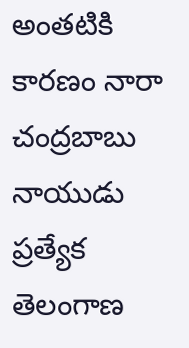అంతటికి కారణం నారా చంద్రబాబు నాయుడు ప్రత్యేక తెలంగాణ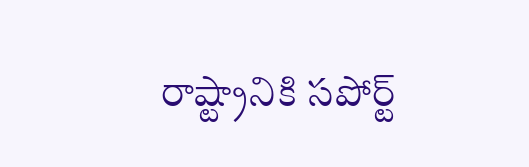రాష్ట్రానికి సపోర్ట్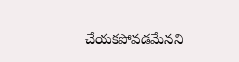చేయకపోవడమేనని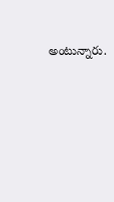అంటున్నారు.